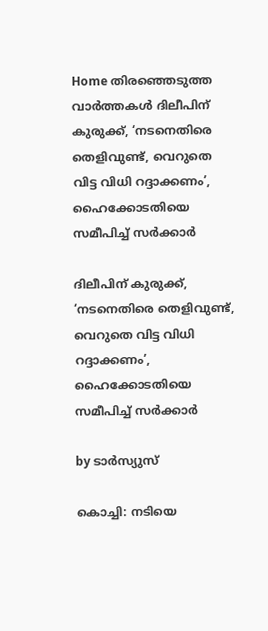Home തിരഞ്ഞെടുത്ത വാർത്തകൾ ദിലീപിന് കുരുക്ക്, ‘നടനെതിരെ തെളിവുണ്ട്, വെറുതെ വിട്ട വിധി റദ്ദാക്കണം’, ഹൈക്കോടതിയെ സമീപിച്ച്‌ സര്‍ക്കാര്‍

ദിലീപിന് കുരുക്ക്, ‘നടനെതിരെ തെളിവുണ്ട്, വെറുതെ വിട്ട വിധി റദ്ദാക്കണം’, ഹൈക്കോടതിയെ സമീപിച്ച്‌ സര്‍ക്കാര്‍

by ടാർസ്യുസ്

കൊച്ചി: നടിയെ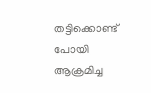തട്ടിക്കൊണ്ട് പോയി ആക്രമിച്ച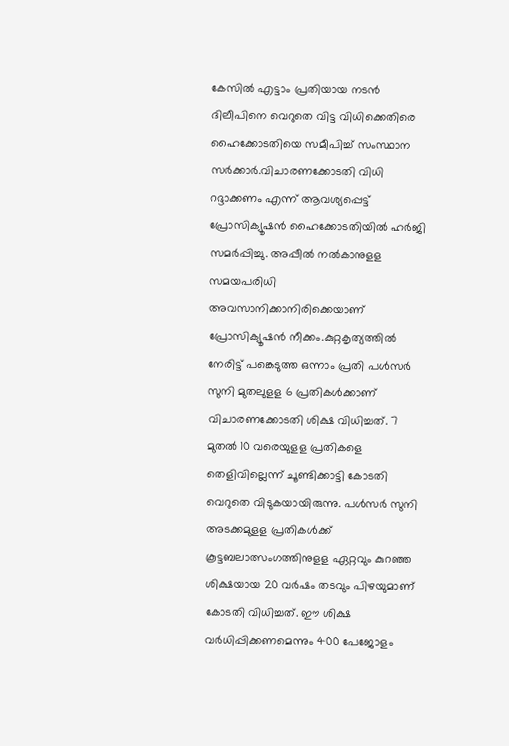കേസില്‍ എട്ടാം പ്രതിയായ നടന്‍ ദിലീപിനെ വെറുതെ വിട്ട വിധിക്കെതിരെ ഹൈക്കോടതിയെ സമീപിച്ച്‌ സംസ്ഥാന സര്‍ക്കാര്‍.വിചാരണക്കോടതി വിധി റദ്ദാക്കണം എന്ന് ആവശ്യപ്പെട്ട് പ്രോസിക്യൂഷന്‍ ഹൈക്കോടതിയില്‍ ഹര്‍ജി സമര്‍പ്പിച്ചു. അപ്പീല്‍ നല്‍കാനുളള സമയപരിധി അവസാനിക്കാനിരിക്കെയാണ് പ്രോസിക്യൂഷന്‍ നീക്കം.കുറ്റകൃത്യത്തില്‍ നേരിട്ട് പങ്കെടുത്ത ഒന്നാം പ്രതി പള്‍സര്‍ സുനി മുതലുളള 6 പ്രതികള്‍ക്കാണ് വിചാരണക്കോടതി ശിക്ഷ വിധിച്ചത്. 7 മുതല്‍ 10 വരെയുളള പ്രതികളെ തെളിവില്ലെന്ന് ചൂണ്ടിക്കാട്ടി കോടതി വെറുതെ വിടുകയായിരുന്നു. പള്‍സര്‍ സുനി അടക്കമുളള പ്രതികള്‍ക്ക് കൂട്ടബലാത്സംഗത്തിനുളള ഏറ്റവും കുറഞ്ഞ ശിക്ഷയായ 20 വര്‍ഷം തടവും പിഴയുമാണ് കോടതി വിധിച്ചത്. ഈ ശിക്ഷ വര്‍ധിപ്പിക്കണമെന്നും 400 പേജോളം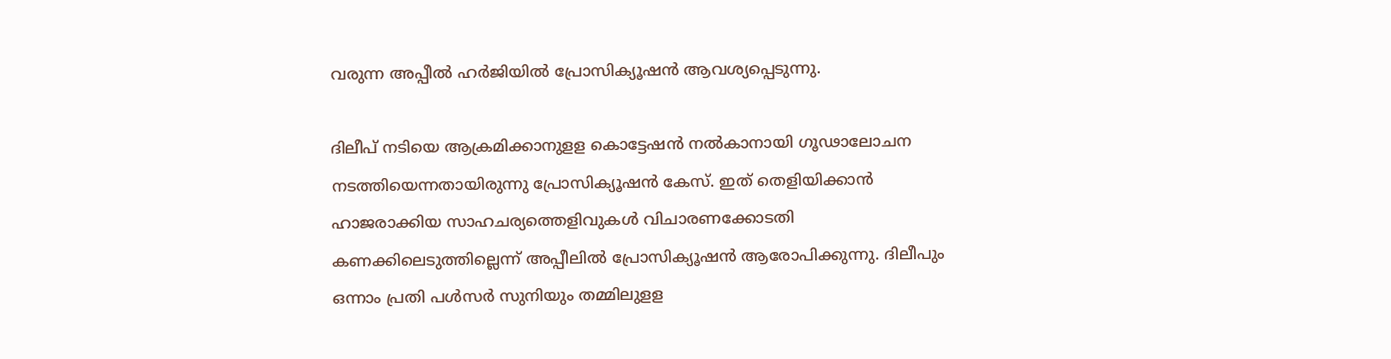വരുന്ന അപ്പീല്‍ ഹര്‍ജിയില്‍ പ്രോസിക്യൂഷന്‍ ആവശ്യപ്പെടുന്നു.

ദിലീപ് നടിയെ ആക്രമിക്കാനുളള കൊട്ടേഷന്‍ നല്‍കാനായി ഗൂഢാലോചന നടത്തിയെന്നതായിരുന്നു പ്രോസിക്യൂഷന്‍ കേസ്. ഇത് തെളിയിക്കാന്‍ ഹാജരാക്കിയ സാഹചര്യത്തെളിവുകള്‍ വിചാരണക്കോടതി കണക്കിലെടുത്തില്ലെന്ന് അപ്പീലില്‍ പ്രോസിക്യൂഷന്‍ ആരോപിക്കുന്നു. ദിലീപും ഒന്നാം പ്രതി പള്‍സര്‍ സുനിയും തമ്മിലുളള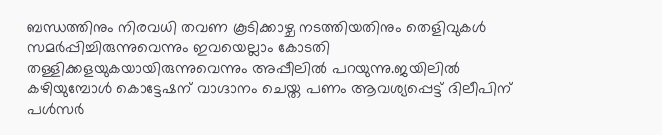ബന്ധത്തിനും നിരവധി തവണ കൂടിക്കാഴ്ച നടത്തിയതിനും തെളിവുകള്‍ സമര്‍പ്പിച്ചിരുന്നുവെന്നും ഇവയെല്ലാം കോടതി തള്ളിക്കളയുകയായിരുന്നുവെന്നും അപ്പീലില്‍ പറയുന്നു.ജയിലില്‍ കഴിയുമ്പോള്‍ കൊട്ടേഷന് വാഗ്ദാനം ചെയ്ത പണം ആവശ്യപ്പെട്ട് ദിലീപിന് പള്‍സര്‍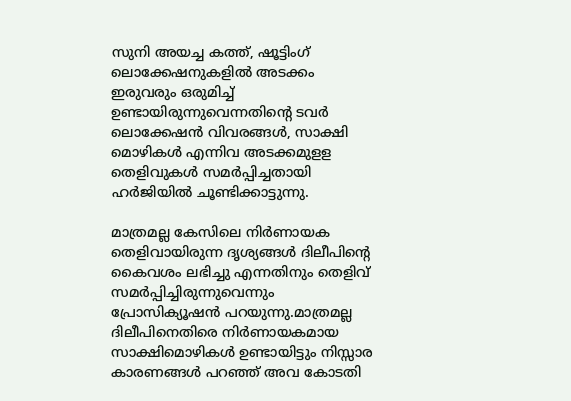സുനി അയച്ച കത്ത്, ഷൂട്ടിംഗ് ലൊക്കേഷനുകളില്‍ അടക്കം ഇരുവരും ഒരുമിച്ച്‌ ഉണ്ടായിരുന്നുവെന്നതിന്റെ ടവര്‍ ലൊക്കേഷന്‍ വിവരങ്ങള്‍, സാക്ഷി മൊഴികള്‍ എന്നിവ അടക്കമുളള തെളിവുകള്‍ സമര്‍പ്പിച്ചതായി ഹര്‍ജിയില്‍ ചൂണ്ടിക്കാട്ടുന്നു.

മാത്രമല്ല കേസിലെ നിര്‍ണായക തെളിവായിരുന്ന ദൃശ്യങ്ങള്‍ ദിലീപിന്റെ കൈവശം ലഭിച്ചു എന്നതിനും തെളിവ് സമര്‍പ്പിച്ചിരുന്നുവെന്നും പ്രോസിക്യൂഷന്‍ പറയുന്നു.മാത്രമല്ല ദിലീപിനെതിരെ നിര്‍ണായകമായ സാക്ഷിമൊഴികള്‍ ഉണ്ടായിട്ടും നിസ്സാര കാരണങ്ങള്‍ പറഞ്ഞ് അവ കോടതി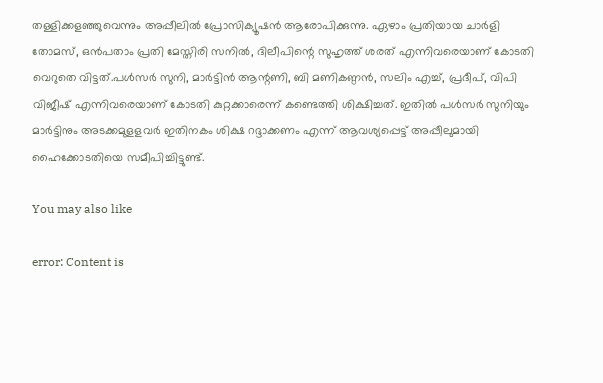തള്ളിക്കളഞ്ഞുവെന്നും അപ്പീലില്‍ പ്രോസിക്യൂഷന്‍ ആരോപിക്കുന്നു. ഏഴാം പ്രതിയായ ചാര്‍ളി തോമസ്, ഒന്‍പതാം പ്രതി മേസ്തിരി സനില്‍, ദിലീപിന്റെ സുഹൃത്ത് ശരത് എന്നിവരെയാണ് കോടതി വെറുതെ വിട്ടത്.പള്‍സര്‍ സുനി, മാര്‍ട്ടിന്‍ ആന്റണി, ബി മണികണ്ഠന്‍, സലിം എച്ച്‌, പ്രദീപ്, വിപി വിജീഷ് എന്നിവരെയാണ് കോടതി കുറ്റക്കാരെന്ന് കണ്ടെത്തി ശിക്ഷിച്ചത്. ഇതില്‍ പള്‍സര്‍ സുനിയും മാര്‍ട്ടിനും അടക്കമുളളവര്‍ ഇതിനകം ശിക്ഷ റദ്ദാക്കണം എന്ന് ആവശ്യപ്പെട്ട് അപ്പീലുമായി ഹൈക്കോടതിയെ സമീപിച്ചിട്ടുണ്ട്.

You may also like

error: Content is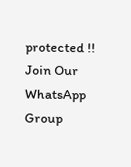protected !!
Join Our WhatsApp Group